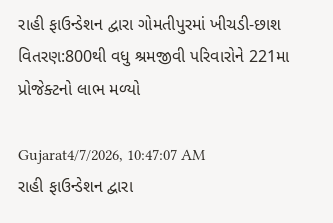રાહી ફાઉન્ડેશન દ્વારા ગોમતીપુરમાં ખીચડી-છાશ વિતરણ:800થી વધુ શ્રમજીવી પરિવારોને 221મા પ્રોજેક્ટનો લાભ મળ્યો

Gujarat4/7/2026, 10:47:07 AM
રાહી ફાઉન્ડેશન દ્વારા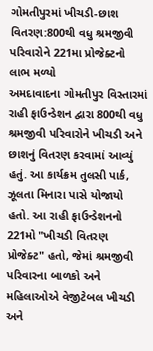ગોમતીપુરમાં ખીચડી-છાશ વિતરણ:800થી વધુ શ્રમજીવી પરિવારોને 221મા પ્રોજેક્ટનો લાભ મળ્યો
અમદાવાદના ગોમતીપુર વિસ્તારમાં રાહી ફાઉન્ડેશન દ્વારા 800થી વધુ શ્રમજીવી પરિવારોને ખીચડી અને છાશનું વિતરણ કરવામાં આવ્યું હતું. આ કાર્યક્રમ તુલસી પાર્ક, ઝૂલતા મિનારા પાસે યોજાયો હતો. આ રાહી ફાઉન્ડેશનનો 221મો "ખીચડી વિતરણ પ્રોજેક્ટ" હતો, જેમાં શ્રમજીવી પરિવારના બાળકો અને મહિલાઓએ વેજીટેબલ ખીચડી અને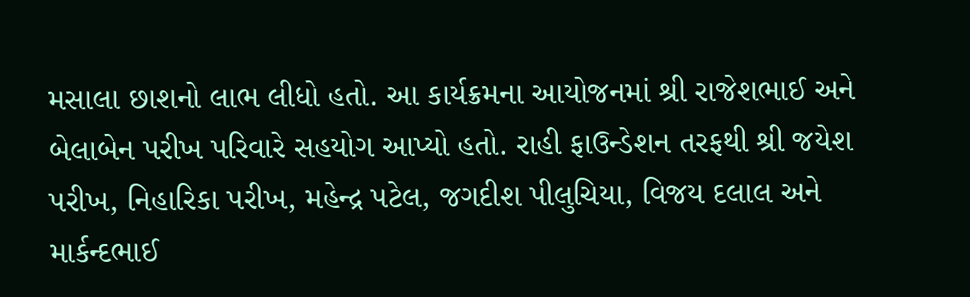મસાલા છાશનો લાભ લીધો હતો. આ કાર્યક્રમના આયોજનમાં શ્રી રાજેશભાઈ અને બેલાબેન પરીખ પરિવારે સહયોગ આપ્યો હતો. રાહી ફાઉન્ડેશન તરફથી શ્રી જયેશ પરીખ, નિહારિકા પરીખ, મહેન્દ્ર પટેલ, જગદીશ પીલુચિયા, વિજય દલાલ અને માર્કન્દભાઈ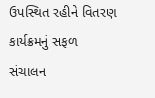ઉપસ્થિત રહીને વિતરણ કાર્યક્રમનું સફળ સંચાલન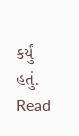કર્યું હતું.
Read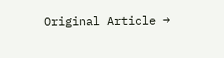Original Article →